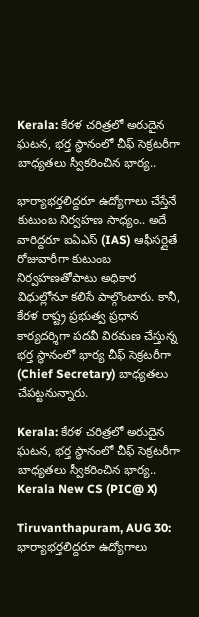Kerala: కేర‌ళ చ‌రిత్ర‌లో అరుదైన ఘ‌ట‌న‌, భ‌ర్త స్థానంలో చీఫ్ సెక్ర‌ట‌రీగా బాధ్య‌త‌లు స్వీక‌రించిన భార్య‌..

భార్యాభర్తలిద్దరూ ఉద్యోగాలు చేస్తేనే కుటుంబ నిర్వహణ సాధ్యం.. అదే వారిద్దరూ ఐఏఎస్ (IAS) ఆఫీసర్లైతే రోజువారీగా కుటుంబ నిర్వహణతోపాటు అధికార విధుల్లోనూ కలిసే పాల్గొంటారు. కానీ, కేరళ రాష్ట్ర ప్రభుత్వ ప్రధాన కార్యదర్శిగా పదవీ విరమణ చేస్తున్న భర్త స్థానంలో భార్య చీఫ్ సెక్రటరీగా (Chief Secretary) బాధ్యతలు చేపట్టనున్నారు.

Kerala: కేర‌ళ చ‌రిత్ర‌లో అరుదైన ఘ‌ట‌న‌, భ‌ర్త స్థానంలో చీఫ్ సెక్ర‌ట‌రీగా బాధ్య‌త‌లు స్వీక‌రించిన భార్య‌..
Kerala New CS (PIC@ X)

Tiruvanthapuram, AUG 30: భార్యాభర్తలిద్దరూ ఉద్యోగాలు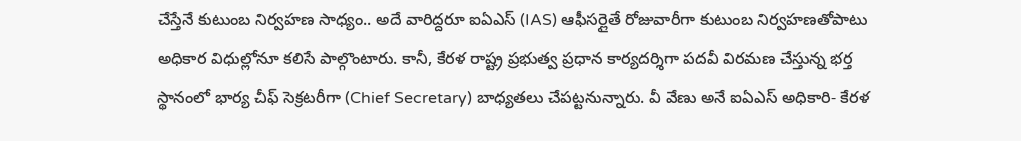చేస్తేనే కుటుంబ నిర్వహణ సాధ్యం.. అదే వారిద్దరూ ఐఏఎస్ (IAS) ఆఫీసర్లైతే రోజువారీగా కుటుంబ నిర్వహణతోపాటు అధికార విధుల్లోనూ కలిసే పాల్గొంటారు. కానీ, కేరళ రాష్ట్ర ప్రభుత్వ ప్రధాన కార్యదర్శిగా పదవీ విరమణ చేస్తున్న భర్త స్థానంలో భార్య చీఫ్ సెక్రటరీగా (Chief Secretary) బాధ్యతలు చేపట్టనున్నారు. వీ వేణు అనే ఐఏఎస్ అధికారి- కేరళ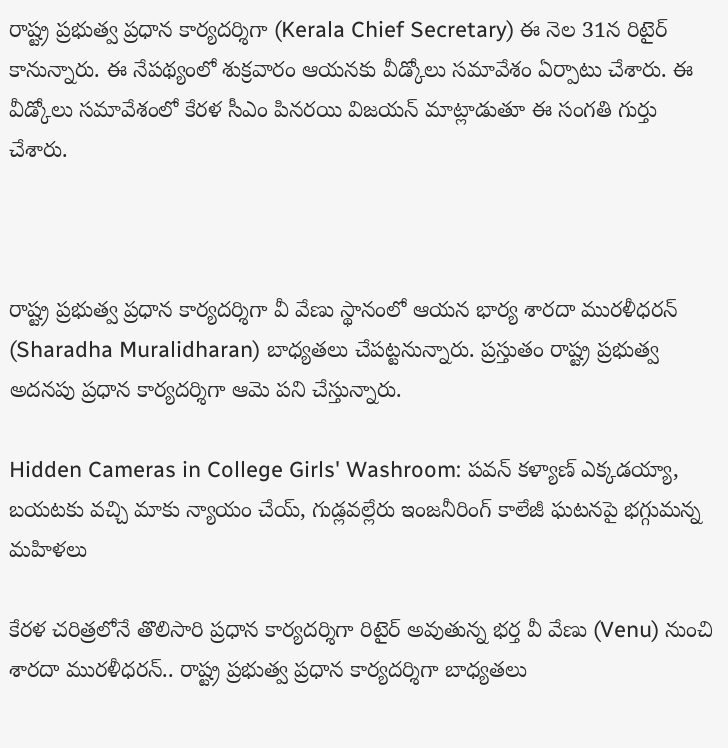రాష్ట్ర ప్రభుత్వ ప్రధాన కార్యదర్శిగా (Kerala Chief Secretary) ఈ నెల 31న రిటైర్ కానున్నారు. ఈ నేపథ్యంలో శుక్రవారం ఆయనకు వీడ్కోలు సమావేశం ఏర్పాటు చేశారు. ఈ వీడ్కోలు సమావేశంలో కేరళ సీఎం పినరయి విజయన్ మాట్లాడుతూ ఈ సంగతి గుర్తు చేశారు.



రాష్ట్ర ప్రభుత్వ ప్రధాన కార్యదర్శిగా వీ వేణు స్థానంలో ఆయన భార్య శారదా మురళీధరన్ (Sharadha Muralidharan) బాధ్యతలు చేపట్టనున్నారు. ప్రస్తుతం రాష్ట్ర ప్రభుత్వ అదనపు ప్రధాన కార్యదర్శిగా ఆమె పని చేస్తున్నారు.

Hidden Cameras in College Girls' Washroom: పవన్ కళ్యాణ్ ఎక్కడయ్యా, బయటకు వచ్చి మాకు న్యాయం చేయ్, గుడ్లవల్లేరు ఇంజనీరింగ్ కాలేజీ ఘటనపై భగ్గుమన్న మహిళలు

కేరళ చరిత్రలోనే తొలిసారి ప్రధాన కార్యదర్శిగా రిటైర్ అవుతున్న భర్త వీ వేణు (Venu) నుంచి శారదా మురళీధరన్.. రాష్ట్ర ప్రభుత్వ ప్రధాన కార్యదర్శిగా బాధ్యతలు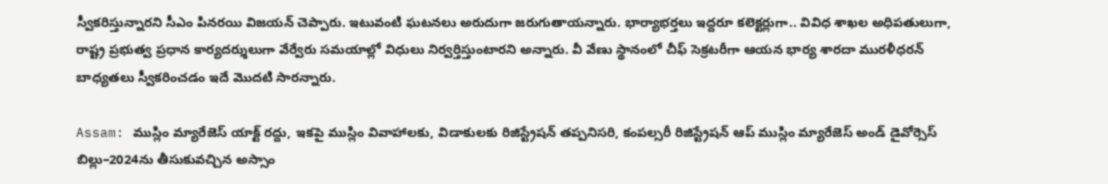స్వీకరిస్తున్నారని సీఎం పినరయి విజయన్ చెప్పారు. ఇటువంటి ఘటనలు అరుదుగా జరుగుతాయన్నారు. భార్యాభర్తలు ఇద్దరూ కలెక్టర్లుగా.. వివిధ శాఖల అధిపతులుగా, రాష్ట్ర ప్రభుత్వ ప్రధాన కార్యదర్శులుగా వేర్వేరు సమయాల్లో విధులు నిర్వర్తిస్తుంటారని అన్నారు. వీ వేణు స్థానంలో చీఫ్ సెక్రటరీగా ఆయన భార్య శారదా మురళీధరన్ బాధ్యతలు స్వీకరించడం ఇదే మొదటి సారన్నారు.

Assam: ముస్లిం మ్యారేజెస్‌ యాక్ట్‌ రద్దు, ఇకపై ముస్లిం వివాహాలకు, విడాకులకు రిజిస్ట్రేషన్ తప్పనిసరి, కంపల్సరీ రిజిస్ట్రేషన్ ఆప్‌ ముస్లిం మ్యారేజెస్‌ అండ్‌ డైవోర్సెస్‌ బిల్లు–2024ను తీసుకువచ్చిన అస్సాం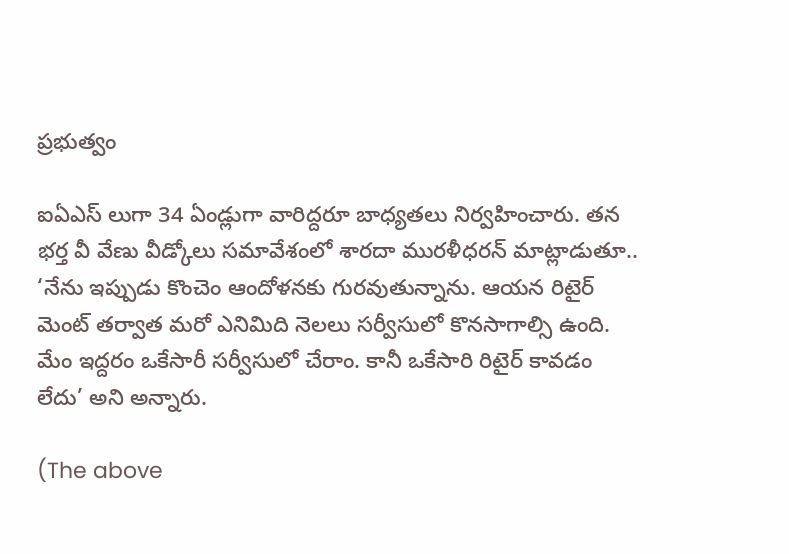ప్రభుత్వం

ఐఏఎస్ లుగా 34 ఏండ్లుగా వారిద్దరూ బాధ్యతలు నిర్వహించారు. తన భర్త వీ వేణు వీడ్కోలు సమావేశంలో శారదా మురళీధరన్ మాట్లాడుతూ.. ‘నేను ఇప్పుడు కొంచెం ఆందోళనకు గురవుతున్నాను. ఆయన రిటైర్ మెంట్ తర్వాత మరో ఎనిమిది నెలలు సర్వీసులో కొనసాగాల్సి ఉంది. మేం ఇద్దరం ఒకేసారీ సర్వీసులో చేరాం. కానీ ఒకేసారి రిటైర్ కావడం లేదు’ అని అన్నారు.

(The above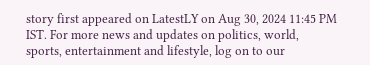story first appeared on LatestLY on Aug 30, 2024 11:45 PM IST. For more news and updates on politics, world, sports, entertainment and lifestyle, log on to our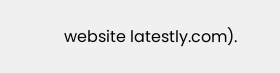website latestly.com).